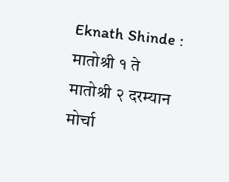Eknath Shinde : मातोश्री १ ते मातोश्री २ दरम्यान मोर्चा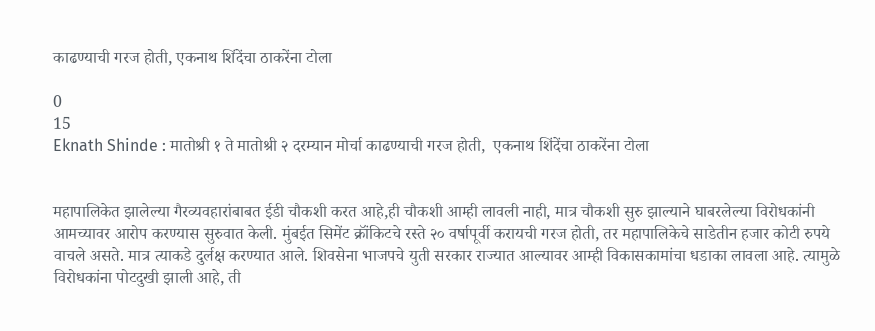काढण्याची गरज होती, एकनाथ शिंदेंचा ठाकरेंना टोला

0
15
Eknath Shinde : मातोश्री १ ते मातोश्री २ दरम्यान मोर्चा काढण्याची गरज होती,  एकनाथ शिंदेंचा ठाकरेंना टोला


महापालिकेत झालेल्या गैरव्यवहारांबाबत ईडी चौकशी करत आहे,ही चौकशी आम्ही लावली नाही, मात्र चौकशी सुरु झाल्याने घाबरलेल्या विरोधकांनी आमच्यावर आरोप करण्यास सुरुवात केली. मुंबईत सिमेंट क्रॉंकिटचे रस्ते २० वर्षापूर्वी करायची गरज होती, तर महापालिकेचे साडेतीन हजार कोटी रुपये वाचले असते. मात्र त्याकडे दुर्लक्ष करण्यात आले. शिवसेना भाजपचे युती सरकार राज्यात आल्यावर आम्ही विकासकामांचा धडाका लावला आहे. त्यामुळे विरोधकांना पोटदुखी झाली आहे, ती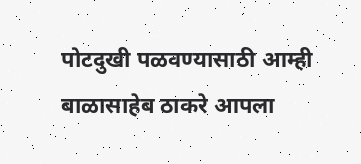पोटदुखी पळवण्यासाठी आम्ही बाळासाहेब ठाकरे आपला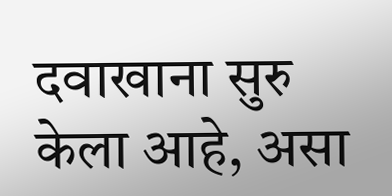दवाखाना सुरु केला आहे, असा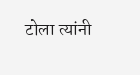टोला त्यांनी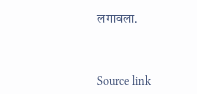लगावला.



Source link